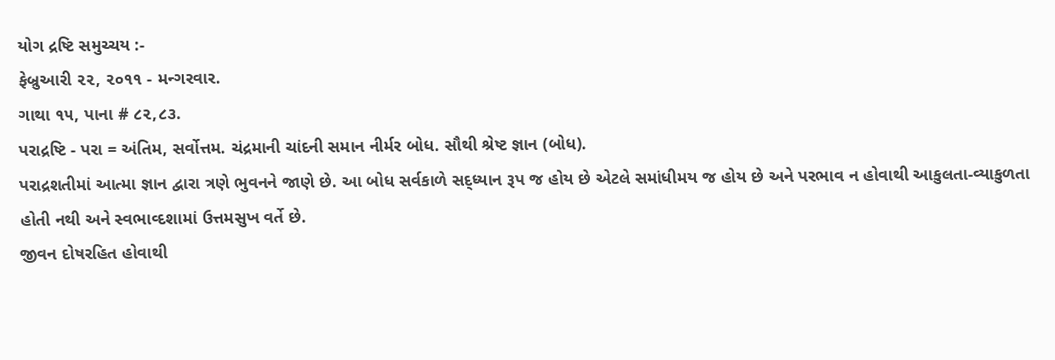યોગ દ્રષ્ટિ સમુચ્ચય :-
ફેબ્રુઆરી ૨૨, ૨૦૧૧ - મન્ગરવાર.
ગાથા ૧૫, પાના # ૮૨,૮૩.
પરાદ્રષ્ટિ - પરા = અંતિમ, સર્વોત્તમ. ચંદ્રમાની ચાંદની સમાન નીર્મર બોધ. સૌથી શ્રેષ્ટ જ્ઞાન (બોધ).
પરાદ્રશતીમાં આત્મા જ્ઞાન દ્વારા ત્રણે ભુવનને જાણે છે. આ બોધ સર્વકાળે સદ્ધ્યાન રૂપ જ હોય છે એટલે સમાંધીમય જ હોય છે અને પરભાવ ન હોવાથી આકુલતા-વ્યાકુળતા હોતી નથી અને સ્વભાવ્દશામાં ઉત્તમસુખ વર્તે છે.
જીવન દોષરહિત હોવાથી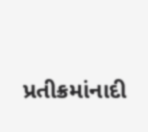પ્રતીક્રમાંનાદી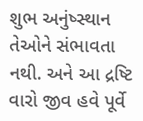શુભ અનુંષ્સ્થાન તેઓને સંભાવતા નથી. અને આ દ્રષ્ટિ વારો જીવ હવે પૂર્વે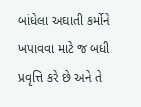બાંધેલા અઘાતી કર્મોને ખપાવવા માટે જ બધી પ્રવૃત્તિ કરે છે અને તે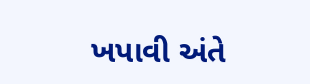ખપાવી અંતે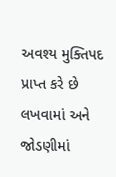અવશ્ય મુક્તિપદ પ્રાપ્ત કરે છે
લખવામાં અને જોડણીમાં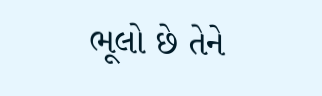ભૂલો છે તેને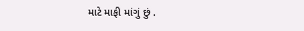માટે માફી માંગું છું .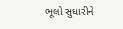ભૂલો સુધારીને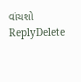વાંચશો
ReplyDelete